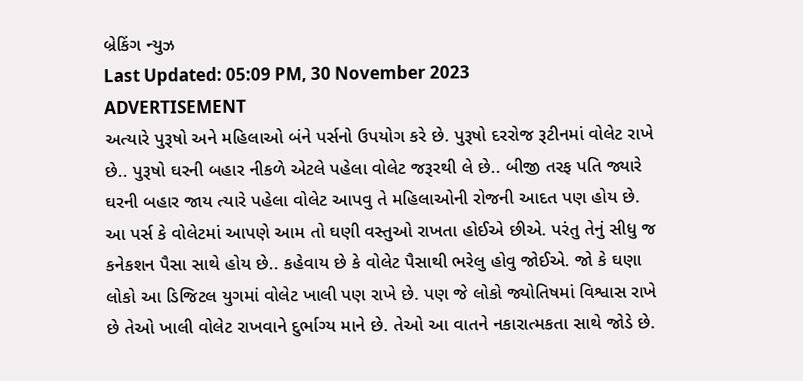બ્રેકિંગ ન્યુઝ
Last Updated: 05:09 PM, 30 November 2023
ADVERTISEMENT
અત્યારે પુરૂષો અને મહિલાઓ બંને પર્સનો ઉપયોગ કરે છે. પુરૂષો દરરોજ રૂટીનમાં વોલેટ રાખે છે.. પુરૂષો ઘરની બહાર નીકળે એટલે પહેલા વોલેટ જરૂરથી લે છે.. બીજી તરફ પતિ જ્યારે ઘરની બહાર જાય ત્યારે પહેલા વોલેટ આપવુ તે મહિલાઓની રોજની આદત પણ હોય છે. આ પર્સ કે વોલેટમાં આપણે આમ તો ઘણી વસ્તુઓ રાખતા હોઈએ છીએ. પરંતુ તેનું સીધુ જ કનેકશન પૈસા સાથે હોય છે.. કહેવાય છે કે વોલેટ પૈસાથી ભરેલુ હોવુ જોઈએ. જો કે ઘણા લોકો આ ડિજિટલ યુગમાં વોલેટ ખાલી પણ રાખે છે. પણ જે લોકો જ્યોતિષમાં વિશ્વાસ રાખે છે તેઓ ખાલી વોલેટ રાખવાને દુર્ભાગ્ય માને છે. તેઓ આ વાતને નકારાત્મકતા સાથે જોડે છે.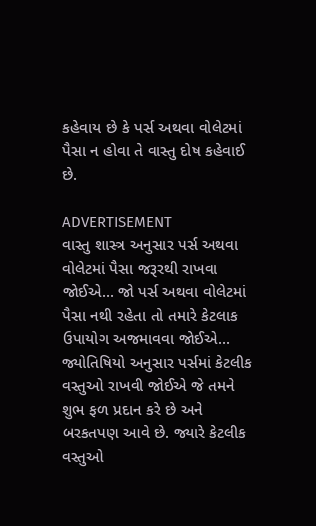કહેવાય છે કે પર્સ અથવા વોલેટમાં પૈસા ન હોવા તે વાસ્તુ દોષ કહેવાઈ છે.

ADVERTISEMENT
વાસ્તુ શાસ્ત્ર અનુસાર પર્સ અથવા વોલેટમાં પૈસા જરૂરથી રાખવા જોઈએ... જો પર્સ અથવા વોલેટમાં પૈસા નથી રહેતા તો તમારે કેટલાક ઉપાયોગ અજમાવવા જોઈએ... જ્યોતિષિયો અનુસાર પર્સમાં કેટલીક વસ્તુઓ રાખવી જોઈએ જે તમને શુભ ફળ પ્રદાન કરે છે અને બરકતપણ આવે છે. જ્યારે કેટલીક વસ્તુઓ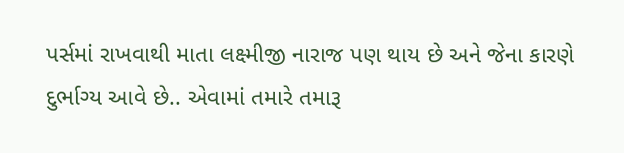પર્સમાં રાખવાથી માતા લક્ષ્મીજી નારાજ પણ થાય છે અને જેના કારણે દુર્ભાગ્ય આવે છે.. એવામાં તમારે તમારૂ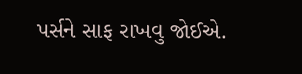પર્સને સાફ રાખવુ જોઈએ.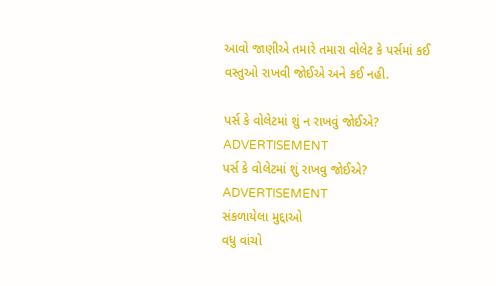આવો જાણીએ તમારે તમારા વોલેટ કે પર્સમાં કઈ વસ્તુઓ રાખવી જોઈએ અને કઈ નહી.

પર્સ કે વોલેટમાં શું ન રાખવું જોઈએ?
ADVERTISEMENT
પર્સ કે વોલેટમાં શું રાખવુ જોઈએ?
ADVERTISEMENT
સંકળાયેલા મુદ્દાઓ
વધુ વાંચો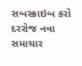સબસ્ક્રાઇબ કરો
દરરોજ નવા સમાચાર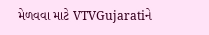મેળવવા માટે VTVGujaratiને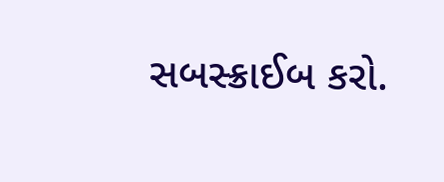સબસ્ક્રાઈબ કરો.